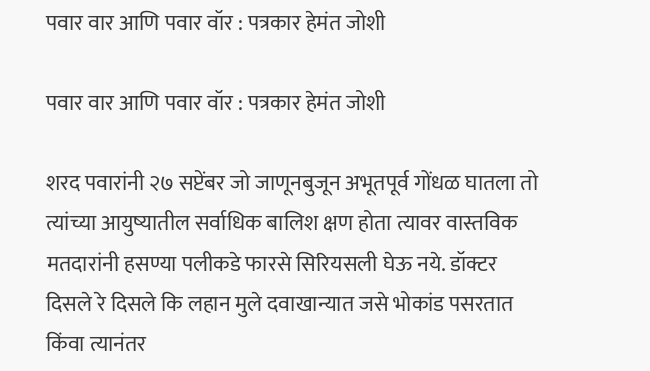पवार वार आणि पवार वॉर : पत्रकार हेमंत जोशी

पवार वार आणि पवार वॉर : पत्रकार हेमंत जोशी

शरद पवारांनी २७ सप्टेंबर जो जाणूनबुजून अभूतपूर्व गोंधळ घातला तो त्यांच्या आयुष्यातील सर्वाधिक बालिश क्षण होता त्यावर वास्तविक मतदारांनी हसण्या पलीकडे फारसे सिरियसली घेऊ नये. डॉक्टर दिसले रे दिसले कि लहान मुले दवाखान्यात जसे भोकांड पसरतात किंवा त्यानंतर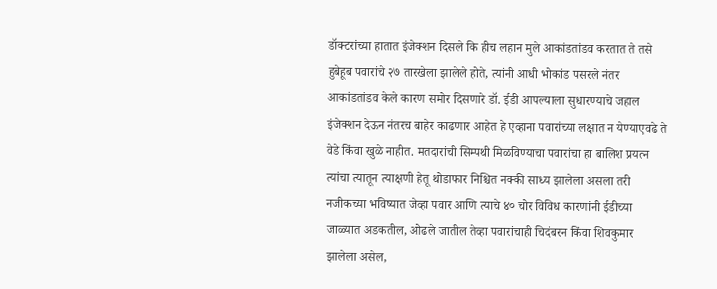डॉक्टरांच्या हातात इंजेक्शन दिसले कि हीच लहान मुले आकांडतांडव करतात ते तसे हुबेहूब पवारांचे २७ तारखेला झालेले होते, त्यांनी आधी भोकांड पसरले नंतर आकांडतांडव केले कारण समोर दिसणारे डॉ. ईडी आपल्याला सुधारण्याचे जहाल इंजेक्शन देऊन नंतरच बाहेर काढणार आहेत हे एव्हाना पवारांच्या लक्षात न येण्याएवढे ते वेडे किंवा खुळे नाहीत. मतदारांची सिम्पथी मिळविण्याचा पवारांचा हा बालिश प्रयत्न त्यांचा त्यातून त्याक्षणी हेतू थोडाफार निश्चित नक्की साध्य झालेला असला तरी नजीकच्या भविष्यात जेव्हा पवार आणि त्याचे ४० चोर विविध कारणांनी ईडीच्या जाळ्यात अडकतील, ओढले जातील तेव्हा पवारांचाही चिदंबरन किंवा शिवकुमार झालेला असेल,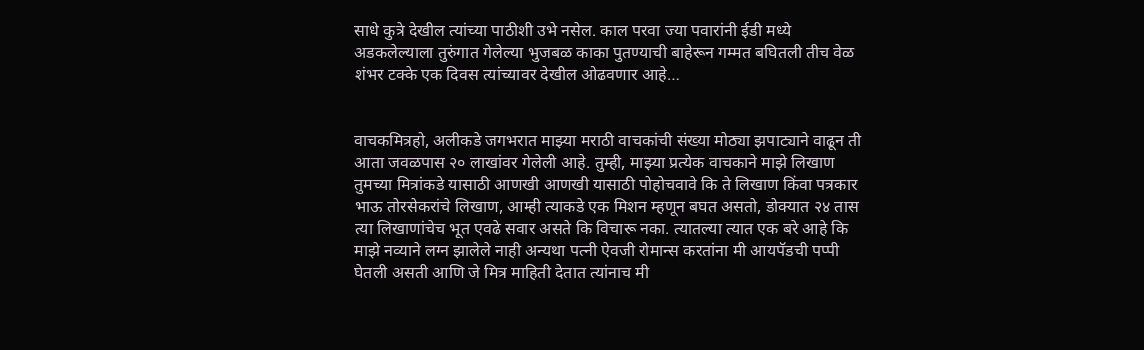साधे कुत्रे देखील त्यांच्या पाठीशी उभे नसेल. काल परवा ज्या पवारांनी ईडी मध्ये अडकलेल्याला तुरुंगात गेलेल्या भुजबळ काका पुतण्याची बाहेरून गम्मत बघितली तीच वेळ शंभर टक्के एक दिवस त्यांच्यावर देखील ओढवणार आहे…


वाचकमित्रहो, अलीकडे जगभरात माझ्या मराठी वाचकांची संख्या मोठ्या झपाट्याने वाढून ती आता जवळपास २० लाखांवर गेलेली आहे. तुम्ही, माझ्या प्रत्येक वाचकाने माझे लिखाण तुमच्या मित्रांकडे यासाठी आणखी आणखी यासाठी पोहोचवावे कि ते लिखाण किंवा पत्रकार भाऊ तोरसेकरांचे लिखाण, आम्ही त्याकडे एक मिशन म्हणून बघत असतो, डोक्यात २४ तास त्या लिखाणांचेच भूत एवढे सवार असते कि विचारू नका. त्यातल्या त्यात एक बरे आहे कि माझे नव्याने लग्न झालेले नाही अन्यथा पत्नी ऐवजी रोमान्स करतांना मी आयपॅडची पप्पी घेतली असती आणि जे मित्र माहिती देतात त्यांनाच मी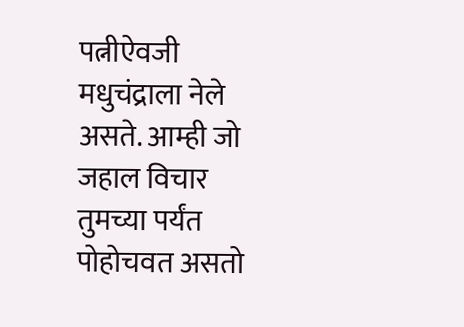पत्नीऐवजी मधुचंद्राला नेले असते. आम्ही जो जहाल विचार तुमच्या पर्यंत पोहोचवत असतो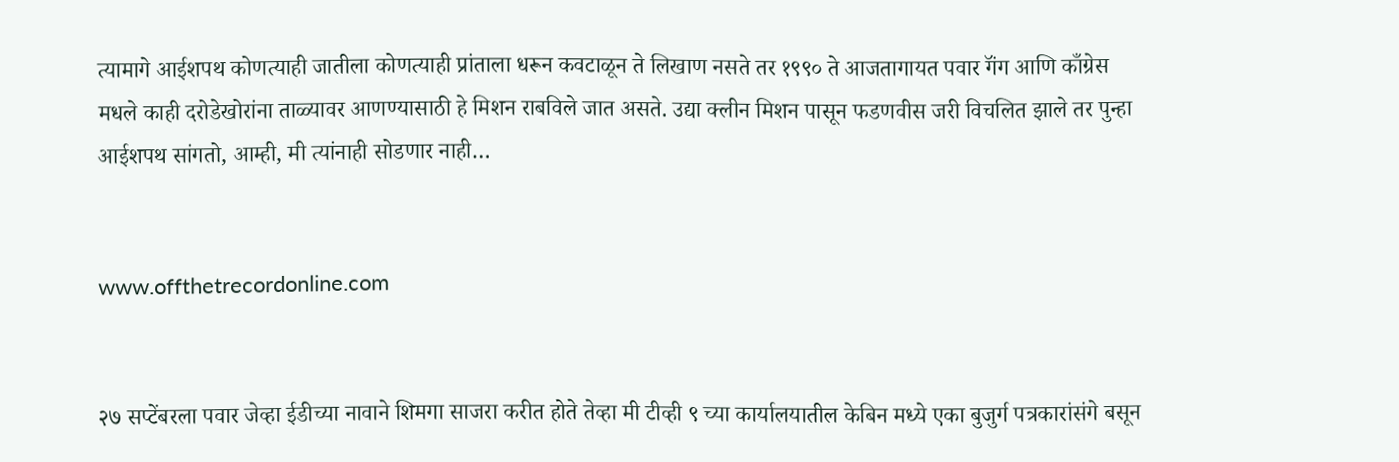त्यामागे आईशपथ कोणत्याही जातीला कोणत्याही प्रांताला धरून कवटाळून ते लिखाण नसते तर १९९० ते आजतागायत पवार गॅंग आणि काँग्रेस मधले काही दरोडेखोरांना ताळ्यावर आणण्यासाठी हे मिशन राबविले जात असते. उद्या क्लीन मिशन पासून फडणवीस जरी विचलित झाले तर पुन्हा आईशपथ सांगतो, आम्ही, मी त्यांनाही सोडणार नाही…


www.offthetrecordonline.com


२७ सप्टेंबरला पवार जेव्हा ईडीच्या नावाने शिमगा साजरा करीत होते तेव्हा मी टीव्ही ९ च्या कार्यालयातील केबिन मध्ये एका बुजुर्ग पत्रकारांसंगे बसून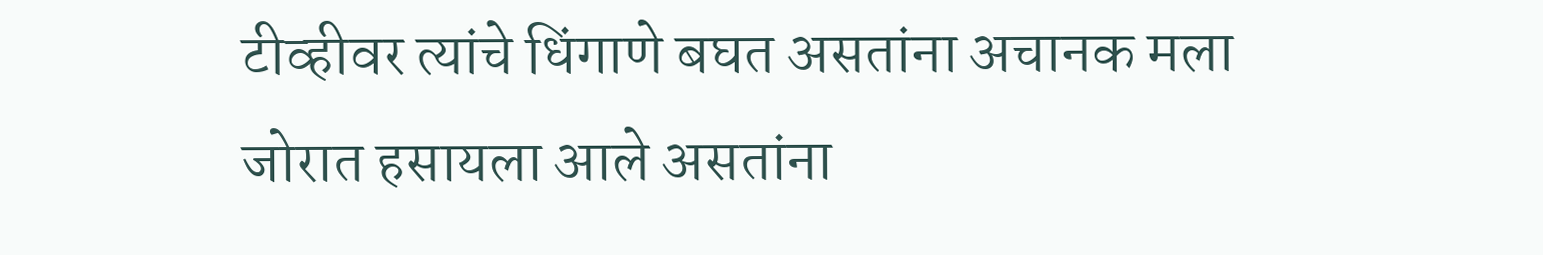टीव्हीवर त्यांचे धिंगाणे बघत असतांना अचानक मला जोरात हसायला आले असतांना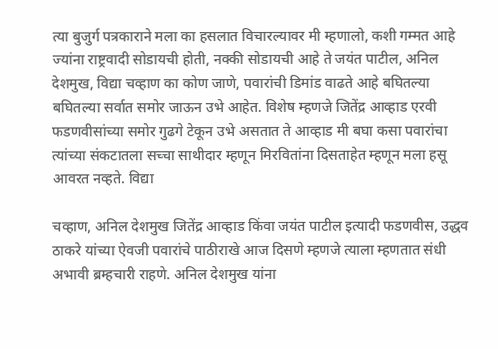त्या बुजुर्ग पत्रकाराने मला का हसलात विचारल्यावर मी म्हणालो, कशी गम्मत आहे ज्यांना राष्ट्रवादी सोडायची होती, नक्की सोडायची आहे ते जयंत पाटील, अनिल देशमुख, विद्या चव्हाण का कोण जाणे, पवारांची डिमांड वाढते आहे बघितल्या बघितल्या सर्वात समोर जाऊन उभे आहेत. विशेष म्हणजे जितेंद्र आव्हाड एरवी फडणवीसांच्या समोर गुढगे टेकून उभे असतात ते आव्हाड मी बघा कसा पवारांचा त्यांच्या संकटातला सच्चा साथीदार म्हणून मिरवितांना दिसताहेत म्हणून मला हसू आवरत नव्हते. विद्या

चव्हाण, अनिल देशमुख जितेंद्र आव्हाड किंवा जयंत पाटील इत्यादी फडणवीस, उद्धव ठाकरे यांच्या ऐवजी पवारांचे पाठीराखे आज दिसणे म्हणजे त्याला म्हणतात संधी अभावी ब्रम्हचारी राहणे. अनिल देशमुख यांना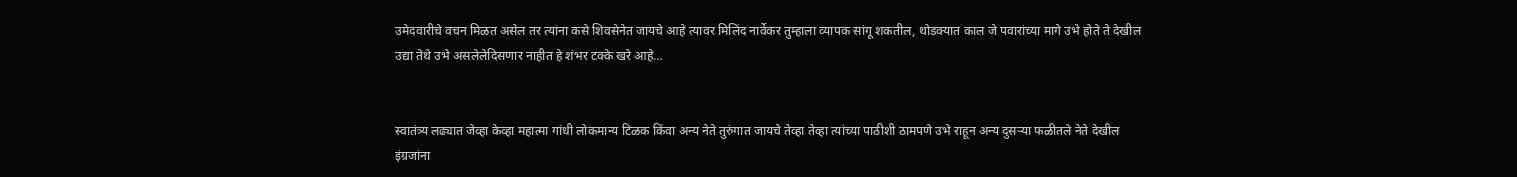उमेदवारीचे वचन मिळत असेल तर त्यांना कसे शिवसेनेत जायचे आहे त्यावर मिलिंद नार्वेकर तुम्हाला व्यापक सांगू शकतील, थोडक्यात काल जे पवारांच्या मागे उभे होते ते देखील उद्या तेथे उभे असलेलेदिसणार नाहीत हे शंभर टक्के खरे आहे…


स्वातंत्र्य लढ्यात जेव्हा केव्हा महात्मा गांधी लोकमान्य टिळक किंवा अन्य नेते तुरुंगात जायचे तेव्हा तेव्हा त्यांच्या पाठीशी ठामपणे उभे राहून अन्य दुसऱ्या फळीतले नेते देखील इंग्रजांना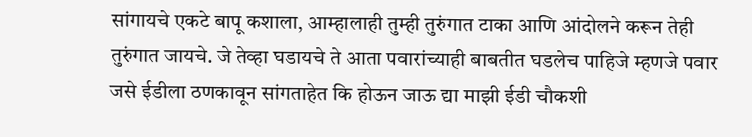सांगायचे एकटे बापू कशाला, आम्हालाही तुम्ही तुरुंगात टाका आणि आंदोलने करून तेही तुरुंगात जायचे. जे तेव्हा घडायचे ते आता पवारांच्याही बाबतीत घडलेच पाहिजे म्हणजे पवार जसे ईडीला ठणकावून सांगताहेत कि होऊन जाऊ द्या माझी ईडी चौकशी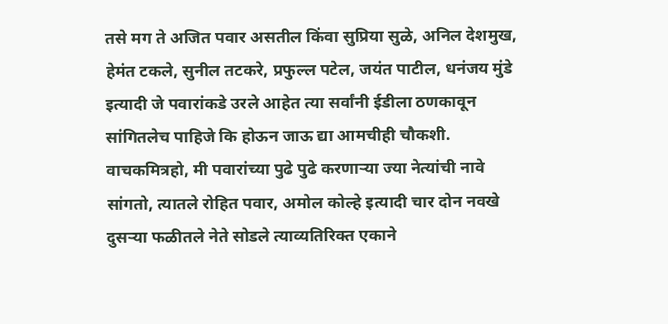तसे मग ते अजित पवार असतील किंवा सुप्रिया सुळे, अनिल देशमुख, हेमंत टकले, सुनील तटकरे, प्रफुल्ल पटेल, जयंत पाटील, धनंजय मुंडे इत्यादी जे पवारांकडे उरले आहेत त्या सर्वांनी ईडीला ठणकावून सांगितलेच पाहिजे कि होऊन जाऊ द्या आमचीही चौकशी. वाचकमित्रहो, मी पवारांच्या पुढे पुढे करणाऱ्या ज्या नेत्यांची नावे सांगतो, त्यातले रोहित पवार, अमोल कोल्हे इत्यादी चार दोन नवखे दुसऱ्या फळीतले नेते सोडले त्याव्यतिरिक्त एकाने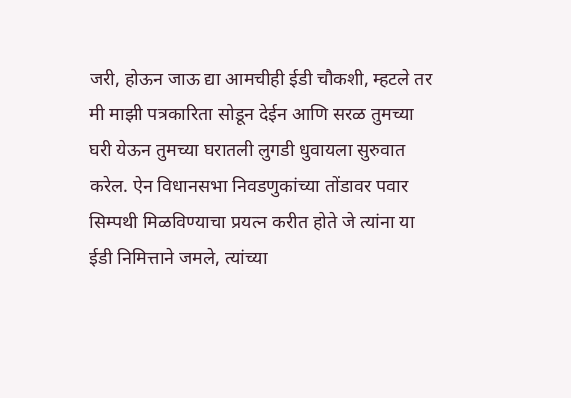जरी, होऊन जाऊ द्या आमचीही ईडी चौकशी, म्हटले तर मी माझी पत्रकारिता सोडून देईन आणि सरळ तुमच्या घरी येऊन तुमच्या घरातली लुगडी धुवायला सुरुवात करेल. ऐन विधानसभा निवडणुकांच्या तोंडावर पवार सिम्पथी मिळविण्याचा प्रयत्न करीत होते जे त्यांना या ईडी निमित्ताने जमले, त्यांच्या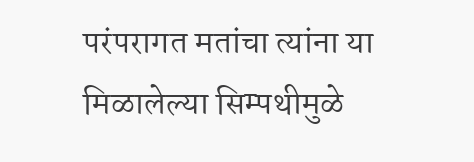परंपरागत मतांचा त्यांना या मिळालेल्या सिम्पथीमुळे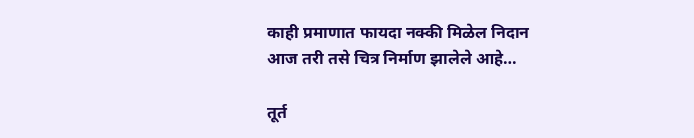काही प्रमाणात फायदा नक्की मिळेल निदान आज तरी तसे चित्र निर्माण झालेले आहे…

तूर्त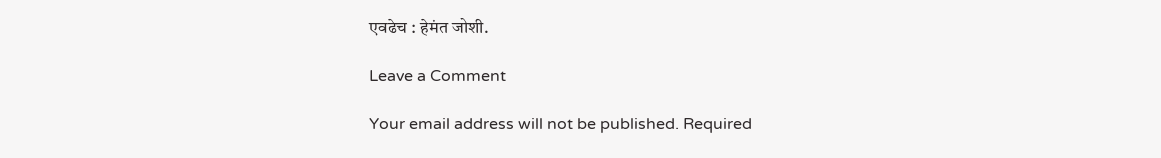एवढेच : हेमंत जोशी.

Leave a Comment

Your email address will not be published. Required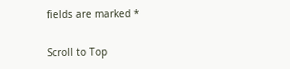fields are marked *

Scroll to Top